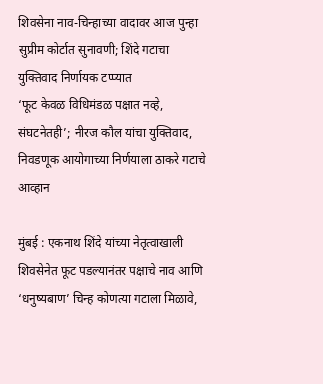शिवसेना नाव-चिन्हाच्या वादावर आज पुन्हा सुप्रीम कोर्टात सुनावणी; शिंदे गटाचा युक्तिवाद निर्णायक टप्प्यात
‘फूट केवळ विधिमंडळ पक्षात नव्हे, संघटनेतही’; नीरज कौल यांचा युक्तिवाद, निवडणूक आयोगाच्या निर्णयाला ठाकरे गटाचे आव्हान

मुंबई : एकनाथ शिंदे यांच्या नेतृत्वाखाली शिवसेनेत फूट पडल्यानंतर पक्षाचे नाव आणि ‘धनुष्यबाण’ चिन्ह कोणत्या गटाला मिळावे,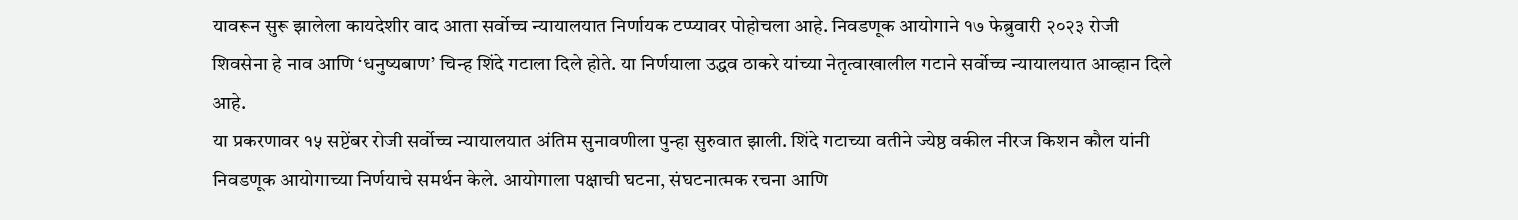यावरून सुरू झालेला कायदेशीर वाद आता सर्वोच्च न्यायालयात निर्णायक टप्प्यावर पोहोचला आहे. निवडणूक आयोगाने १७ फेब्रुवारी २०२३ रोजी शिवसेना हे नाव आणि ‘धनुष्यबाण’ चिन्ह शिंदे गटाला दिले होते. या निर्णयाला उद्धव ठाकरे यांच्या नेतृत्वाखालील गटाने सर्वोच्च न्यायालयात आव्हान दिले आहे.
या प्रकरणावर १५ सप्टेंबर रोजी सर्वोच्च न्यायालयात अंतिम सुनावणीला पुन्हा सुरुवात झाली. शिंदे गटाच्या वतीने ज्येष्ठ वकील नीरज किशन कौल यांनी निवडणूक आयोगाच्या निर्णयाचे समर्थन केले. आयोगाला पक्षाची घटना, संघटनात्मक रचना आणि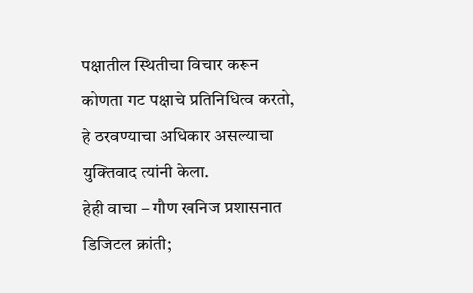पक्षातील स्थितीचा विचार करून कोणता गट पक्षाचे प्रतिनिधित्व करतो, हे ठरवण्याचा अधिकार असल्याचा युक्तिवाद त्यांनी केला.
हेही वाचा – गौण खनिज प्रशासनात डिजिटल क्रांती;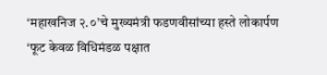‘महाखनिज २.०’चे मुख्यमंत्री फडणवीसांच्या हस्ते लोकार्पण
‘फूट केवळ विधिमंडळ पक्षात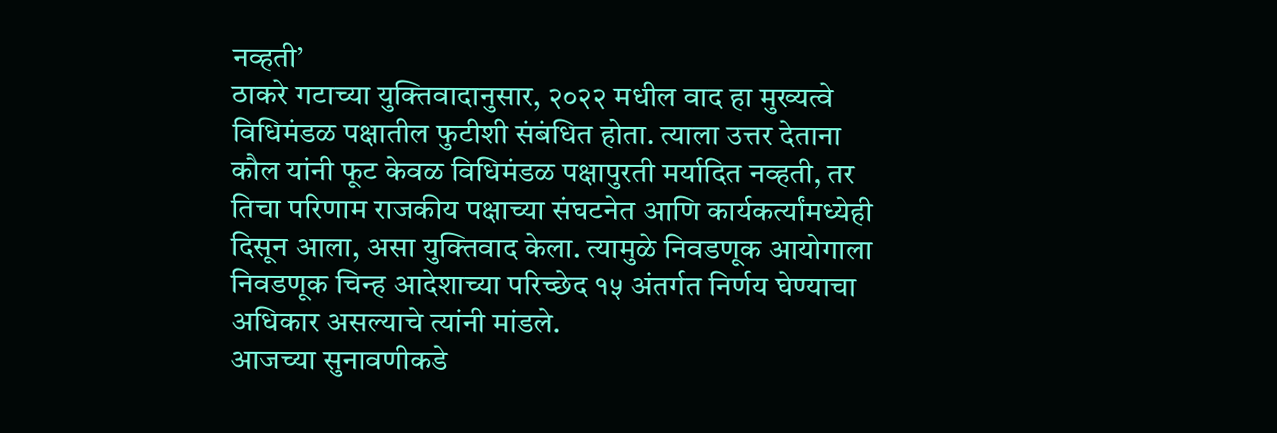नव्हती’
ठाकरे गटाच्या युक्तिवादानुसार, २०२२ मधील वाद हा मुख्यत्वे विधिमंडळ पक्षातील फुटीशी संबंधित होता. त्याला उत्तर देताना कौल यांनी फूट केवळ विधिमंडळ पक्षापुरती मर्यादित नव्हती, तर तिचा परिणाम राजकीय पक्षाच्या संघटनेत आणि कार्यकर्त्यांमध्येही दिसून आला, असा युक्तिवाद केला. त्यामुळे निवडणूक आयोगाला निवडणूक चिन्ह आदेशाच्या परिच्छेद १५ अंतर्गत निर्णय घेण्याचा अधिकार असल्याचे त्यांनी मांडले.
आजच्या सुनावणीकडे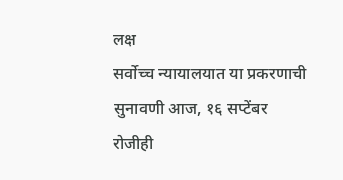लक्ष
सर्वोच्च न्यायालयात या प्रकरणाची सुनावणी आज, १६ सप्टेंबर रोजीही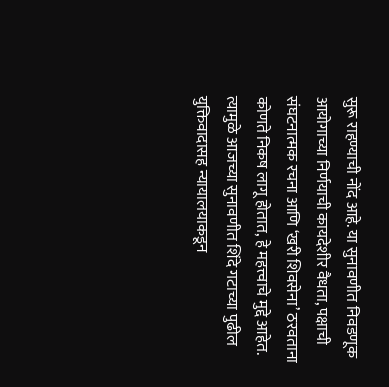सुरू राहण्याची नोंद आहे. या सुनावणीत निवडणूक आयोगाच्या निर्णयाची कायदेशीर वैधता, पक्षाची संघटनात्मक रचना आणि ‘खरी शिवसेना’ ठरवताना कोणते निकष लागू होतात, हे महत्त्वाचे मुद्दे आहेत. त्यामुळे आजच्या सुनावणीत शिंदे गटाच्या पुढील युक्तिवादासह न्यायालयाकडून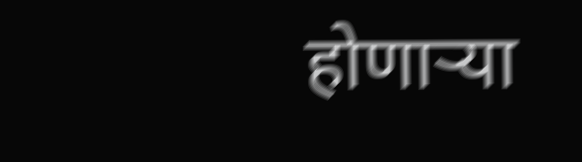होणाऱ्या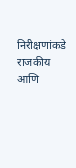निरीक्षणांकडे राजकीय आणि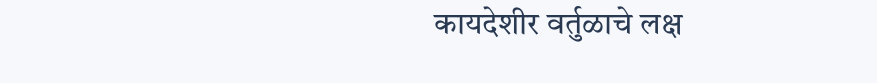कायदेशीर वर्तुळाचे लक्ष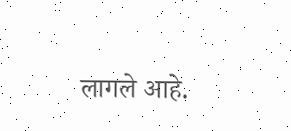लागले आहे.